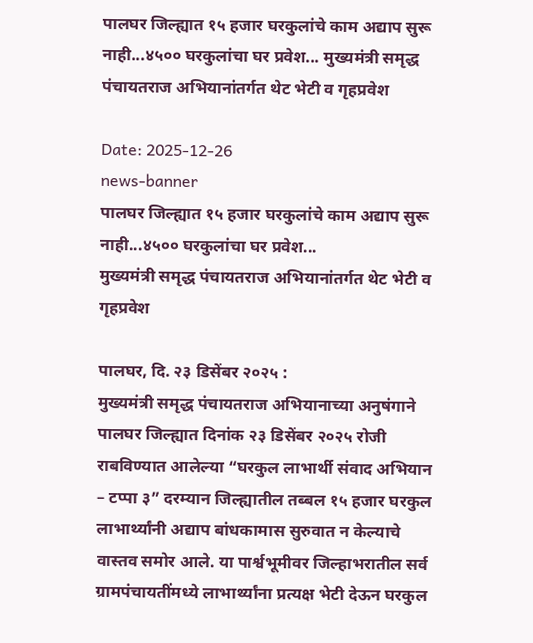पालघर जिल्ह्यात १५ हजार घरकुलांचे काम अद्याप सुरू नाही...४५०० घरकुलांचा घर प्रवेश... मुख्यमंत्री समृद्ध पंचायतराज अभियानांतर्गत थेट भेटी व गृहप्रवेश

Date: 2025-12-26
news-banner
पालघर जिल्ह्यात १५ हजार घरकुलांचे काम अद्याप सुरू नाही...४५०० घरकुलांचा घर प्रवेश...
मुख्यमंत्री समृद्ध पंचायतराज अभियानांतर्गत थेट भेटी व गृहप्रवेश

पालघर, दि. २३ डिसेंबर २०२५ :
मुख्यमंत्री समृद्ध पंचायतराज अभियानाच्या अनुषंगाने पालघर जिल्ह्यात दिनांक २३ डिसेंबर २०२५ रोजी राबविण्यात आलेल्या “घरकुल लाभार्थी संवाद अभियान – टप्पा ३” दरम्यान जिल्ह्यातील तब्बल १५ हजार घरकुल लाभार्थ्यांनी अद्याप बांधकामास सुरुवात न केल्याचे वास्तव समोर आले. या पार्श्वभूमीवर जिल्हाभरातील सर्व ग्रामपंचायतींमध्ये लाभार्थ्यांना प्रत्यक्ष भेटी देऊन घरकुल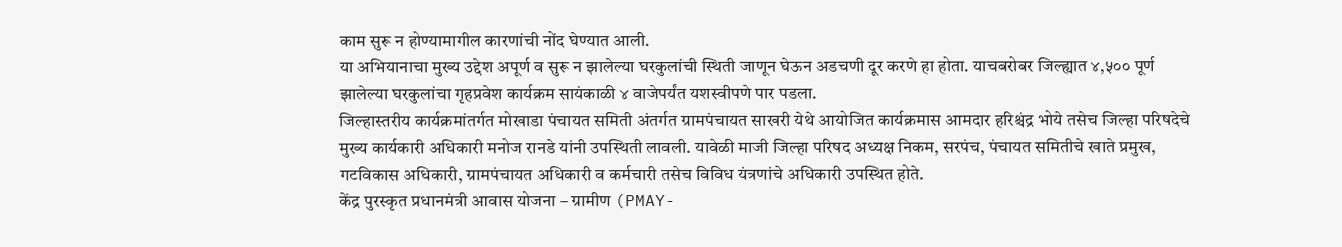काम सुरू न होण्यामागील कारणांची नोंद घेण्यात आली.
या अभियानाचा मुख्य उद्देश अपूर्ण व सुरू न झालेल्या घरकुलांची स्थिती जाणून घेऊन अडचणी दूर करणे हा होता. याचबरोबर जिल्ह्यात ४,५०० पूर्ण झालेल्या घरकुलांचा गृहप्रवेश कार्यक्रम सायंकाळी ४ वाजेपर्यंत यशस्वीपणे पार पडला.
जिल्हास्तरीय कार्यक्रमांतर्गत मोखाडा पंचायत समिती अंतर्गत ग्रामपंचायत साखरी येथे आयोजित कार्यक्रमास आमदार हरिश्चंद्र भोये तसेच जिल्हा परिषदेचे मुख्य कार्यकारी अधिकारी मनोज रानडे यांनी उपस्थिती लावली. यावेळी माजी जिल्हा परिषद अध्यक्ष निकम, सरपंच, पंचायत समितीचे खाते प्रमुख, गटविकास अधिकारी, ग्रामपंचायत अधिकारी व कर्मचारी तसेच विविध यंत्रणांचे अधिकारी उपस्थित होते.
केंद्र पुरस्कृत प्रधानमंत्री आवास योजना – ग्रामीण (PMAY-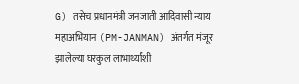G) तसेच प्रधानमंत्री जनजाती आदिवासी न्याय महाअभियान (PM-JANMAN) अंतर्गत मंजूर झालेल्या घरकुल लाभार्थ्यांशी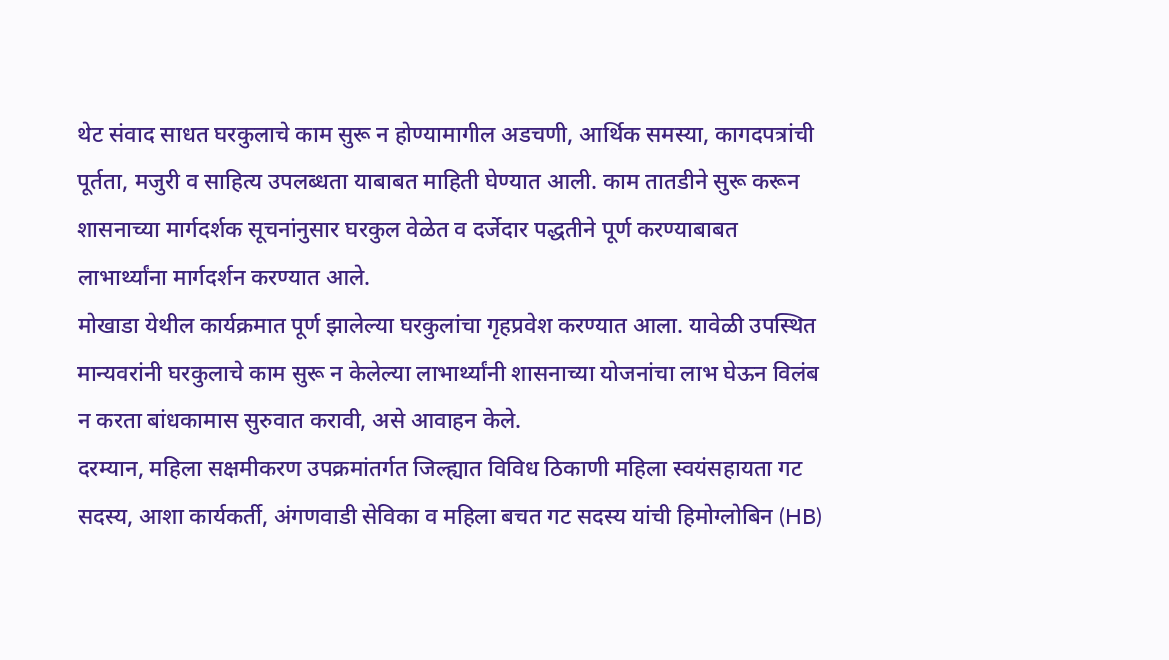थेट संवाद साधत घरकुलाचे काम सुरू न होण्यामागील अडचणी, आर्थिक समस्या, कागदपत्रांची पूर्तता, मजुरी व साहित्य उपलब्धता याबाबत माहिती घेण्यात आली. काम तातडीने सुरू करून शासनाच्या मार्गदर्शक सूचनांनुसार घरकुल वेळेत व दर्जेदार पद्धतीने पूर्ण करण्याबाबत लाभार्थ्यांना मार्गदर्शन करण्यात आले.
मोखाडा येथील कार्यक्रमात पूर्ण झालेल्या घरकुलांचा गृहप्रवेश करण्यात आला. यावेळी उपस्थित मान्यवरांनी घरकुलाचे काम सुरू न केलेल्या लाभार्थ्यांनी शासनाच्या योजनांचा लाभ घेऊन विलंब न करता बांधकामास सुरुवात करावी, असे आवाहन केले.
दरम्यान, महिला सक्षमीकरण उपक्रमांतर्गत जिल्ह्यात विविध ठिकाणी महिला स्वयंसहायता गट सदस्य, आशा कार्यकर्ती, अंगणवाडी सेविका व महिला बचत गट सदस्य यांची हिमोग्लोबिन (HB)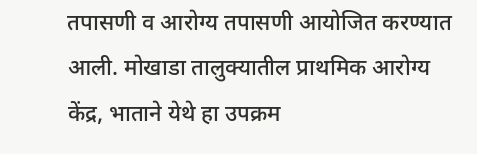तपासणी व आरोग्य तपासणी आयोजित करण्यात आली. मोखाडा तालुक्यातील प्राथमिक आरोग्य केंद्र, भाताने येथे हा उपक्रम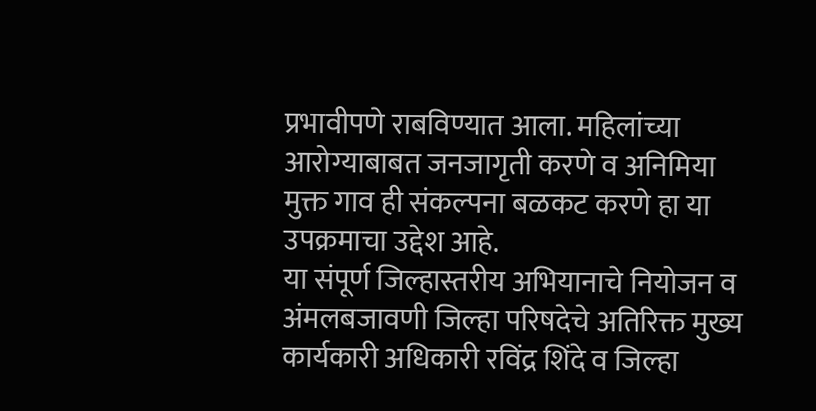प्रभावीपणे राबविण्यात आला. महिलांच्या आरोग्याबाबत जनजागृती करणे व अनिमिया मुक्त गाव ही संकल्पना बळकट करणे हा या उपक्रमाचा उद्देश आहे.
या संपूर्ण जिल्हास्तरीय अभियानाचे नियोजन व अंमलबजावणी जिल्हा परिषदेचे अतिरिक्त मुख्य कार्यकारी अधिकारी रविंद्र शिंदे व जिल्हा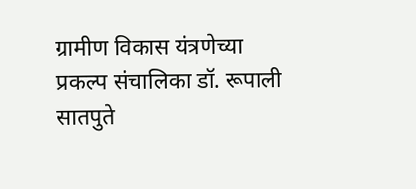ग्रामीण विकास यंत्रणेच्या प्रकल्प संचालिका डॉ. रूपाली सातपुते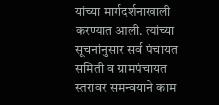यांच्या मार्गदर्शनाखाली करण्यात आली. त्यांच्या सूचनांनुसार सर्व पंचायत समिती व ग्रामपंचायत स्तरावर समन्वयाने काम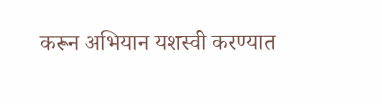करून अभियान यशस्वी करण्यात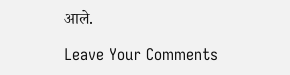आले.

Leave Your Comments